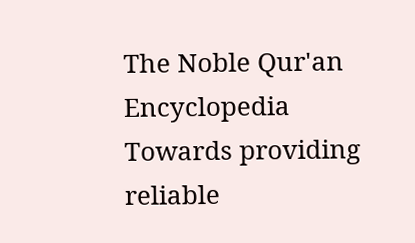The Noble Qur'an Encyclopedia
Towards providing reliable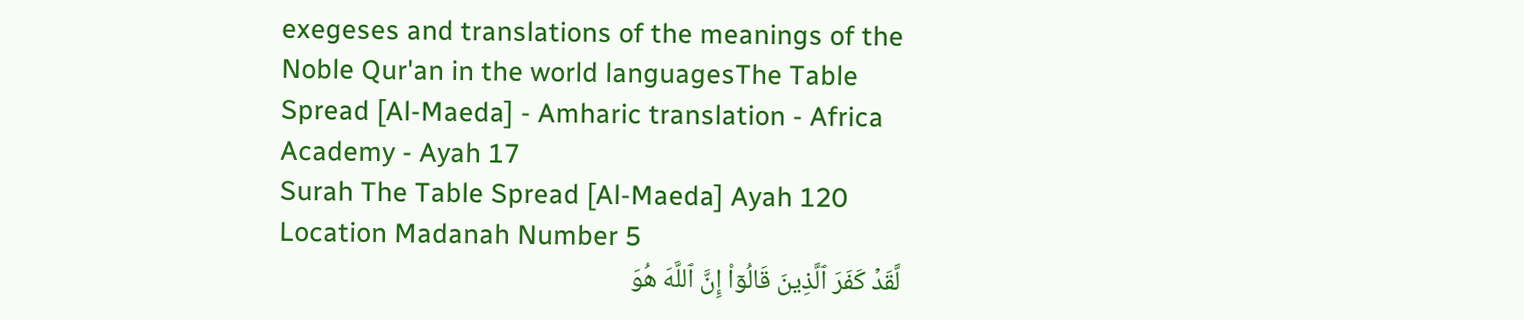exegeses and translations of the meanings of the Noble Qur'an in the world languagesThe Table Spread [Al-Maeda] - Amharic translation - Africa Academy - Ayah 17
Surah The Table Spread [Al-Maeda] Ayah 120 Location Madanah Number 5
لَّقَدۡ كَفَرَ ٱلَّذِينَ قَالُوٓاْ إِنَّ ٱللَّهَ هُوَ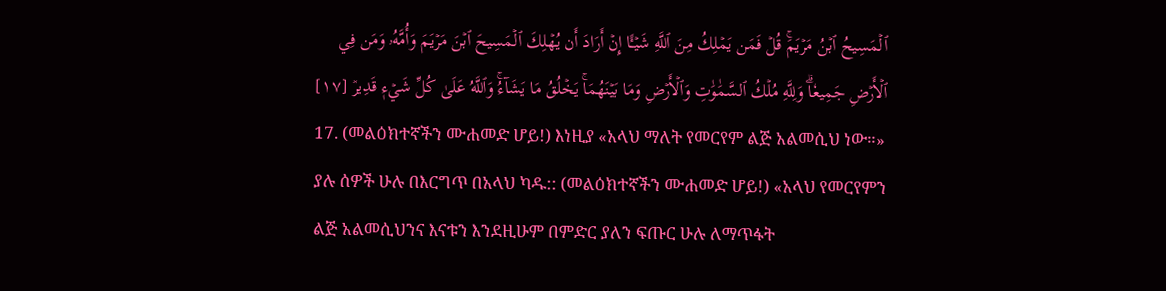ٱلۡمَسِيحُ ٱبۡنُ مَرۡيَمَۚ قُلۡ فَمَن يَمۡلِكُ مِنَ ٱللَّهِ شَيۡـًٔا إِنۡ أَرَادَ أَن يُهۡلِكَ ٱلۡمَسِيحَ ٱبۡنَ مَرۡيَمَ وَأُمَّهُۥ وَمَن فِي ٱلۡأَرۡضِ جَمِيعٗاۗ وَلِلَّهِ مُلۡكُ ٱلسَّمَٰوَٰتِ وَٱلۡأَرۡضِ وَمَا بَيۡنَهُمَاۚ يَخۡلُقُ مَا يَشَآءُۚ وَٱللَّهُ عَلَىٰ كُلِّ شَيۡءٖ قَدِيرٞ [١٧]
17. (መልዕክተኛችን ሙሐመድ ሆይ!) እነዚያ «አላህ ማለት የመርየም ልጅ አልመሲህ ነው።» ያሉ ሰዎች ሁሉ በእርግጥ በአላህ ካዱ:: (መልዕክተኛችን ሙሐመድ ሆይ!) «አላህ የመርየምን ልጅ አልመሲህንና እናቱን እንደዚሁም በምድር ያለን ፍጡር ሁሉ ለማጥፋት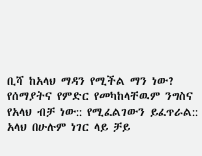ቢሻ ከአላህ ማዳን የሚችል ማን ነው? የሰማያትና የምድር የመካከላቸዉም ንግስና የአላህ ብቻ ነው:: የሚፈልገውን ይፈጥራል:: አላህ በሁሉም ነገር ላይ ቻይ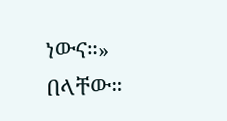ነውና።» በላቸው።